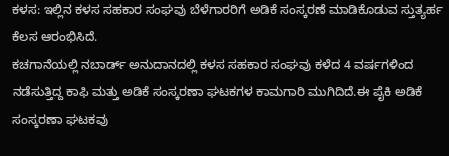ಕಳಸ: ಇಲ್ಲಿನ ಕಳಸ ಸಹಕಾರ ಸಂಘವು ಬೆಳೆಗಾರರಿಗೆ ಅಡಿಕೆ ಸಂಸ್ಕರಣೆ ಮಾಡಿಕೊಡುವ ಸ್ತುತ್ಯರ್ಹ ಕೆಲಸ ಆರಂಭಿಸಿದೆ.
ಕಚಗಾನೆಯಲ್ಲಿ ನಬಾರ್ಡ್ ಅನುದಾನದಲ್ಲಿ ಕಳಸ ಸಹಕಾರ ಸಂಘವು ಕಳೆದ 4 ವರ್ಷಗಳಿಂದ ನಡೆಸುತ್ತಿದ್ದ ಕಾಫಿ ಮತ್ತು ಅಡಿಕೆ ಸಂಸ್ಕರಣಾ ಘಟಕಗಳ ಕಾಮಗಾರಿ ಮುಗಿದಿದೆ.ಈ ಪೈಕಿ ಅಡಿಕೆ ಸಂಸ್ಕರಣಾ ಘಟಕವು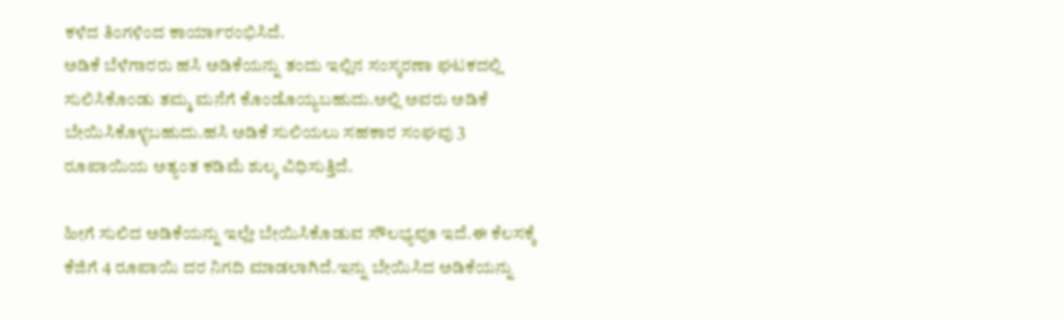ಕಳೆದ ತಿಂಗಳಿಂದ ಕಾರ್ಯಾರಂಭಿಸಿದೆ.
ಅಡಿಕೆ ಬೆಳೆಗಾರರು ಹಸಿ ಅಡಿಕೆಯನ್ನು ತಂದು ಇಲ್ಲಿನ ಸಂಸ್ಕರಣಾ ಘಟಕದಲ್ಲಿ ಸುಲಿಸಿಕೊಂಡು ತಮ್ಮ ಮನೆಗೆ ಕೊಂಡೊಯ್ಯಬಹುದು.ಅಲ್ಲಿ ಅವರು ಅಡಿಕೆ ಬೇಯಿಸಿಕೊಳ್ಳಬಹುದು.ಹಸಿ ಅಡಿಕೆ ಸುಲಿಯಲು ಸಹಕಾರ ಸಂಘವು 3 ರೂಪಾಯಿಯ ಅತ್ಯಂತ ಕಡಿಮೆ ಶುಲ್ಕ ವಿಧಿಸುತ್ತಿದೆ.

ಹೀಗೆ ಸುಲಿದ ಅಡಿಕೆಯನ್ನು ಇಲ್ಲೇ ಬೇಯಿಸಿಕೊಡುವ ಸೌಲಭ್ಯವೂ ಇದೆ.ಈ ಕೆಲಸಕ್ಕೆ ಕೆಜಿಗೆ 4 ರೂಪಾಯಿ ದರ ನಿಗದಿ ಮಾಡಲಾಗಿದೆ.ಇನ್ನು ಬೇಯಿಸಿದ ಅಡಿಕೆಯನ್ನು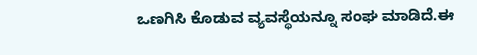ಒಣಗಿಸಿ ಕೊಡುವ ವ್ಯವಸ್ಥೆಯನ್ನೂ ಸಂಘ ಮಾಡಿದೆ.ಈ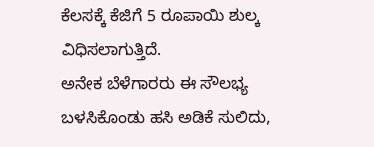ಕೆಲಸಕ್ಕೆ ಕೆಜಿಗೆ 5 ರೂಪಾಯಿ ಶುಲ್ಕ ವಿಧಿಸಲಾಗುತ್ತಿದೆ.
ಅನೇಕ ಬೆಳೆಗಾರರು ಈ ಸೌಲಭ್ಯ ಬಳಸಿಕೊಂಡು ಹಸಿ ಅಡಿಕೆ ಸುಲಿದು,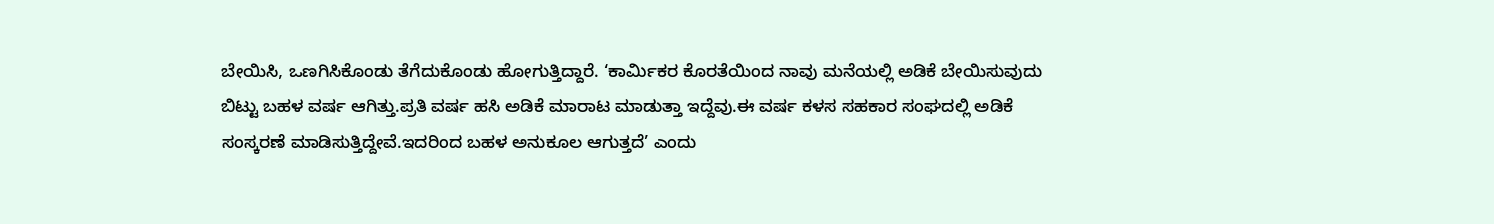ಬೇಯಿಸಿ, ಒಣಗಿಸಿಕೊಂಡು ತೆಗೆದುಕೊಂಡು ಹೋಗುತ್ತಿದ್ದಾರೆ. ‘ಕಾರ್ಮಿಕರ ಕೊರತೆಯಿಂದ ನಾವು ಮನೆಯಲ್ಲಿ ಅಡಿಕೆ ಬೇಯಿಸುವುದು ಬಿಟ್ಟು ಬಹಳ ವರ್ಷ ಆಗಿತ್ತು.ಪ್ರತಿ ವರ್ಷ ಹಸಿ ಅಡಿಕೆ ಮಾರಾಟ ಮಾಡುತ್ತಾ ಇದ್ದೆವು.ಈ ವರ್ಷ ಕಳಸ ಸಹಕಾರ ಸಂಘದಲ್ಲಿ ಅಡಿಕೆ ಸಂಸ್ಕರಣೆ ಮಾಡಿಸುತ್ತಿದ್ದೇವೆ.ಇದರಿಂದ ಬಹಳ ಅನುಕೂಲ ಆಗುತ್ತದೆ’ ಎಂದು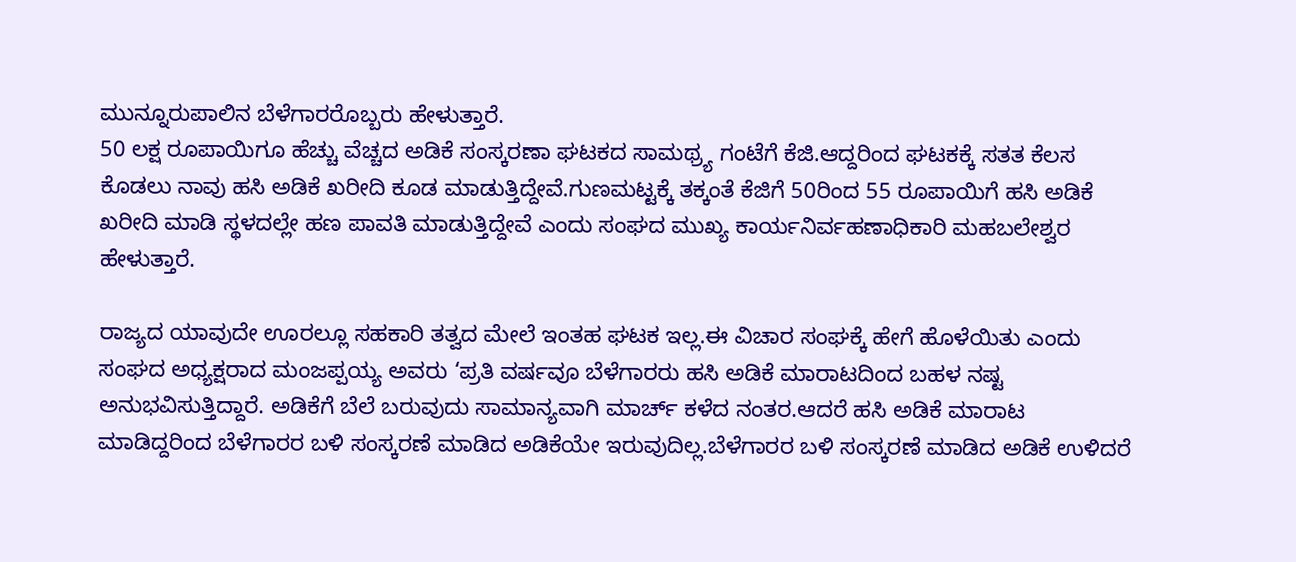ಮುನ್ನೂರುಪಾಲಿನ ಬೆಳೆಗಾರರೊಬ್ಬರು ಹೇಳುತ್ತಾರೆ.
50 ಲಕ್ಷ ರೂಪಾಯಿಗೂ ಹೆಚ್ಚು ವೆಚ್ಚದ ಅಡಿಕೆ ಸಂಸ್ಕರಣಾ ಘಟಕದ ಸಾಮಥ್ರ್ಯ ಗಂಟೆಗೆ ಕೆಜಿ.ಆದ್ದರಿಂದ ಘಟಕಕ್ಕೆ ಸತತ ಕೆಲಸ ಕೊಡಲು ನಾವು ಹಸಿ ಅಡಿಕೆ ಖರೀದಿ ಕೂಡ ಮಾಡುತ್ತಿದ್ದೇವೆ.ಗುಣಮಟ್ಟಕ್ಕೆ ತಕ್ಕಂತೆ ಕೆಜಿಗೆ 50ರಿಂದ 55 ರೂಪಾಯಿಗೆ ಹಸಿ ಅಡಿಕೆ ಖರೀದಿ ಮಾಡಿ ಸ್ಥಳದಲ್ಲೇ ಹಣ ಪಾವತಿ ಮಾಡುತ್ತಿದ್ದೇವೆ ಎಂದು ಸಂಘದ ಮುಖ್ಯ ಕಾರ್ಯನಿರ್ವಹಣಾಧಿಕಾರಿ ಮಹಬಲೇಶ್ವರ ಹೇಳುತ್ತಾರೆ.

ರಾಜ್ಯದ ಯಾವುದೇ ಊರಲ್ಲೂ ಸಹಕಾರಿ ತತ್ವದ ಮೇಲೆ ಇಂತಹ ಘಟಕ ಇಲ್ಲ.ಈ ವಿಚಾರ ಸಂಘಕ್ಕೆ ಹೇಗೆ ಹೊಳೆಯಿತು ಎಂದು ಸಂಘದ ಅಧ್ಯಕ್ಷರಾದ ಮಂಜಪ್ಪಯ್ಯ ಅವರು ‘ಪ್ರತಿ ವರ್ಷವೂ ಬೆಳೆಗಾರರು ಹಸಿ ಅಡಿಕೆ ಮಾರಾಟದಿಂದ ಬಹಳ ನಷ್ಟ ಅನುಭವಿಸುತ್ತಿದ್ದಾರೆ. ಅಡಿಕೆಗೆ ಬೆಲೆ ಬರುವುದು ಸಾಮಾನ್ಯವಾಗಿ ಮಾರ್ಚ್ ಕಳೆದ ನಂತರ.ಆದರೆ ಹಸಿ ಅಡಿಕೆ ಮಾರಾಟ ಮಾಡಿದ್ದರಿಂದ ಬೆಳೆಗಾರರ ಬಳಿ ಸಂಸ್ಕರಣೆ ಮಾಡಿದ ಅಡಿಕೆಯೇ ಇರುವುದಿಲ್ಲ.ಬೆಳೆಗಾರರ ಬಳಿ ಸಂಸ್ಕರಣೆ ಮಾಡಿದ ಅಡಿಕೆ ಉಳಿದರೆ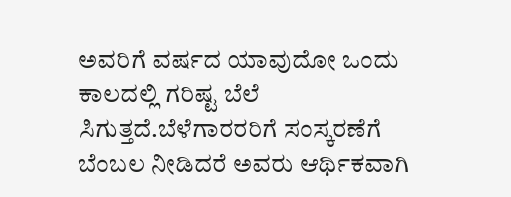ಅವರಿಗೆ ವರ್ಷದ ಯಾವುದೋ ಒಂದು ಕಾಲದಲ್ಲಿ ಗರಿಷ್ಟ ಬೆಲೆ ಸಿಗುತ್ತದೆ.ಬೆಳೆಗಾರರರಿಗೆ ಸಂಸ್ಕರಣೆಗೆ ಬೆಂಬಲ ನೀಡಿದರೆ ಅವರು ಆರ್ಥಿಕವಾಗಿ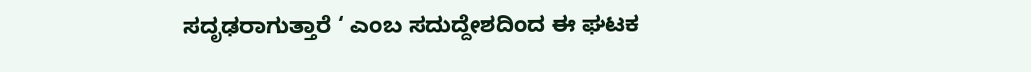ಸದೃಢರಾಗುತ್ತಾರೆ ‘ ಎಂಬ ಸದುದ್ದೇಶದಿಂದ ಈ ಘಟಕ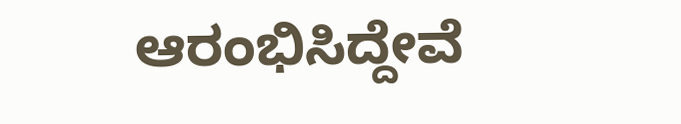ಆರಂಭಿಸಿದ್ದೇವೆ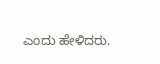ಎಂದು ಹೇಳಿದರು.